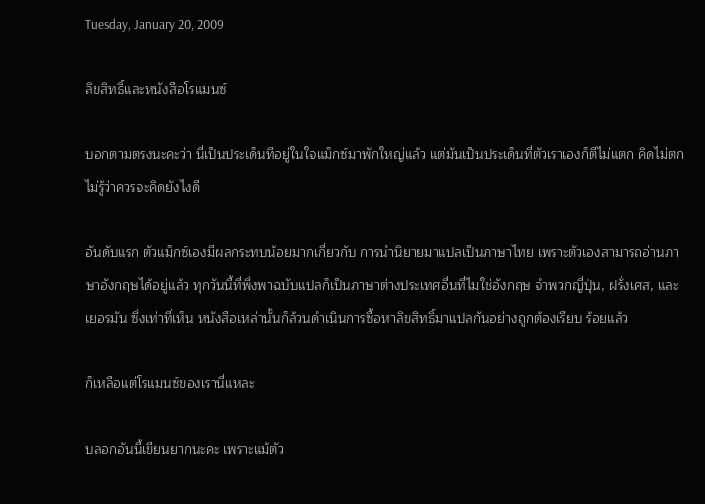Tuesday, January 20, 2009

ลิขสิทธิ์และหนังสือโรแมนซ์

บอกตามตรงนะคะว่า นี่เป็นประเด็นทีอยู่ในใจแม็กซ์มาพักใหญ่แล้ว แต่มันเป็นประเด็นที่ตัวเราเองก็ตีไม่แตก คิดไม่ตก ไม่รู้ว่าควรจะคิดยังไงดี

อันดับแรก ตัวแม็กซ์เองมีผลกระทบน้อยมากเกี่ยวกับ การนำนิยายมาแปลเป็นภาษาไทย เพราะตัวเองสามารถอ่านภาษาอังกฤษได้อยู่แล้ว ทุกวันนี้ที่พึ่งพาฉบับแปลก็เป็นภาษาต่างประเทศอื่นที่ไมใช่อังกฤษ จำพวกญี่ปุ่น, ฝรั่งเศส, และเยอรมัน ซึ่งเท่าที่เห็น หนังสือเหล่านั้นก็ล้วนดำเนินการซื้อหาลิขสิทธิ์มาแปลกันอย่างถูกต้องเรียบ ร้อยแล้ว

ก็เหลือแต่โรแมนซ์ของเรานี่แหละ

บลอกอันนี้เขียนยากนะคะ เพราะแม้ตัว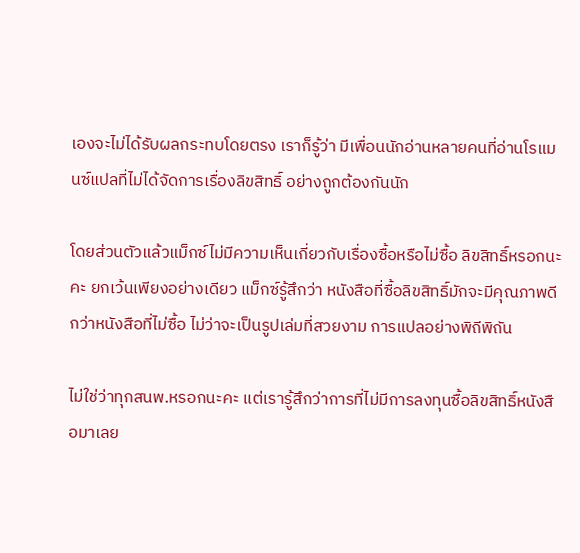เองจะไม่ได้รับผลกระทบโดยตรง เราก็รู้ว่า มีเพื่อนนักอ่านหลายคนที่อ่านโรแมนซ์แปลที่ไม่ได้จัดการเรื่องลิขสิทธิ์ อย่างถูกต้องกันนัก

โดยส่วนตัวแล้วแม็กซ์ไม่มีความเห็นเกี่ยวกับเรื่องซื้อหรือไม่ซื้อ ลิขสิทธิ์หรอกนะคะ ยกเว้นเพียงอย่างเดียว แม็กซ์รู้สึกว่า หนังสือที่ซื้อลิขสิทธิ์มักจะมีคุณภาพดีกว่าหนังสือที่ไม่ซื้อ ไม่ว่าจะเป็นรูปเล่มที่สวยงาม การแปลอย่างพิถีพิถัน

ไม่ใช่ว่าทุกสนพ.หรอกนะคะ แต่เรารู้สึกว่าการที่ไม่มีการลงทุนซื้อลิขสิทธิ์หนังสือมาเลย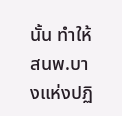นั้น ทำให้สนพ.บางแห่งปฏิ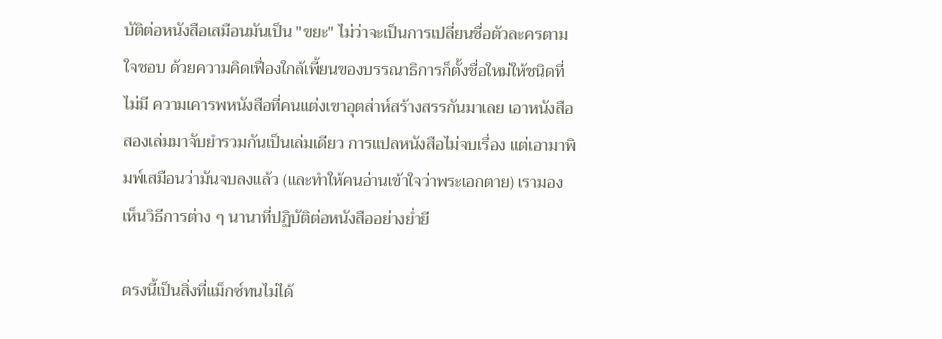บัติต่อหนังสือเสมือนมันเป็น "ขยะ" ไม่ว่าจะเป็นการเปลี่ยนชื่อตัวละครตามใจชอบ ด้วยความคิดเฟื่องใกล้เพี้ยนของบรรณาธิการก็ตั้งชื่อใหม่ให้ชนิดที่ไม่มี ความเคารพหนังสือที่คนแต่งเขาอุตส่าห์สร้างสรรกันมาเลย เอาหนังสือสองเล่มมาจับยำรวมกันเป็นเล่มเดียว การแปลหนังสือไม่จบเรื่อง แต่เอามาพิมพ์เสมือนว่ามันจบลงแล้ว (และทำให้คนอ่านเข้าใจว่าพระเอกตาย) เรามองเห็นวิธีการต่าง ๆ นานาที่ปฏิบัติต่อหนังสืออย่างย่ำยี

ตรงนี้เป็นสิ่งที่แม็กซ์ทนไม่ได้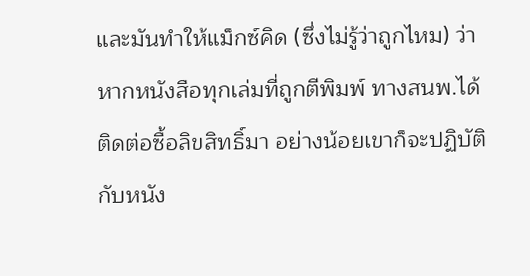และมันทำให้แม็กซ์คิด (ซึ่งไม่รู้ว่าถูกไหม) ว่า หากหนังสือทุกเล่มที่ถูกตีพิมพ์ ทางสนพ.ได้ติดต่อซื้อลิขสิทธิ์มา อย่างน้อยเขาก็จะปฏิบัติกับหนัง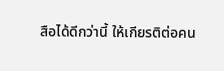สือได้ดีกว่านี้ ให้เกียรติต่อคน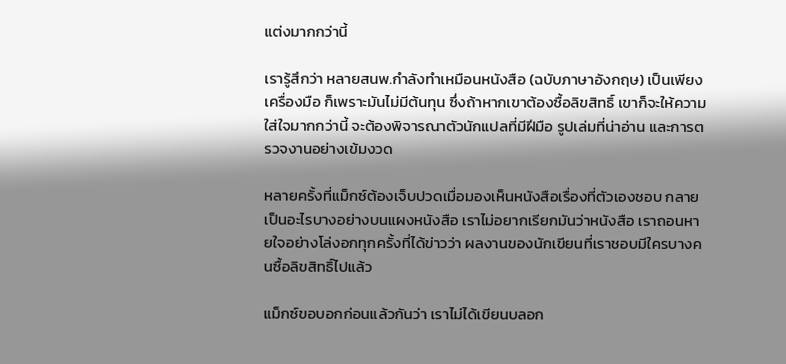แต่งมากกว่านี้

เรารู้สึกว่า หลายสนพ.กำลังทำเหมือนหนังสือ (ฉบับภาษาอังกฤษ) เป็นเพียงเครื่องมือ ก็เพราะมันไม่มีต้นทุน ซึ่งถ้าหากเขาต้องซื้อลิขสิทธิ์ เขาก็จะให้ความใส่ใจมากกว่านี้ จะต้องพิจารณาตัวนักแปลที่มีฝีมือ รูปเล่มที่น่าอ่าน และการตรวจงานอย่างเข้มงวด

หลายครั้งที่แม็กซ์ต้องเจ็บปวดเมื่อมองเห็นหนังสือเรื่องที่ตัวเองชอบ กลายเป็นอะไรบางอย่างบนแผงหนังสือ เราไม่อยากเรียกมันว่าหนังสือ เราถอนหายใจอย่างโล่งอกทุกครั้งที่ได้ข่าวว่า ผลงานของนักเขียนที่เราชอบมีใครบางคนซื้อลิขสิทธิ์ไปแล้ว

แม็กซ์ขอบอกก่อนแล้วกันว่า เราไม่ได้เขียนบลอก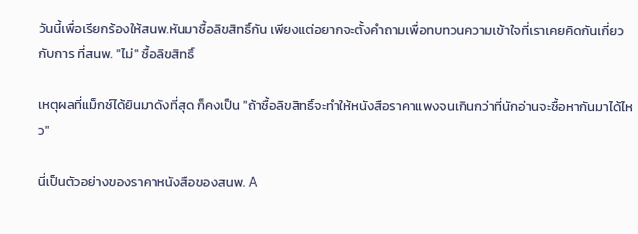วันนี้เพื่อเรียกร้องให้สนพ.หันมาซื้อลิขสิทธิ์กัน เพียงแต่อยากจะตั้งคำถามเพื่อทบทวนความเข้าใจที่เราเคยคิดกันเกี่ยวกับการ ที่สนพ. "ไม่" ซื้อลิขสิทธิ์

เหตุผลที่แม็กซ์ได้ยินมาดังที่สุด ก็คงเป็น "ถ้าซื้อลิขสิทธิ์จะทำให้หนังสือราคาแพงจนเกินกว่าที่นักอ่านจะซื้อหากันมาได้ไหว"

นี่เป็นตัวอย่างของราคาหนังสือของสนพ. A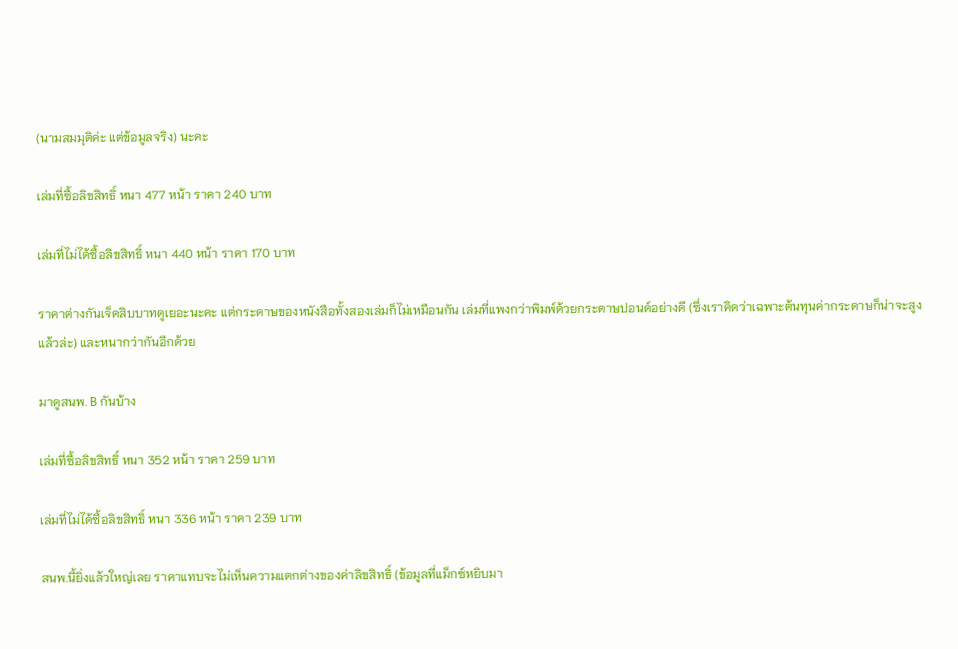(นามสมมุติค่ะ แต่ข้อมูลจริง) นะคะ

เล่มที่ซื้อลิขสิทธิ์ หนา 477 หน้า ราคา 240 บาท

เล่มที่ไม่ได้ซื้อลิขสิทธิ์ หนา 440 หน้า ราคา 170 บาท

ราคาต่างกันเจ็ดสิบบาทดูเยอะนะคะ แต่กระดาษของหนังสือทั้งสองเล่มก็ไม่เหมือนกัน เล่มที่แพงกว่าพิมพ์ด้วยกระดาษปอนด์อย่างดี (ซึ่งเราคิดว่าเฉพาะต้นทุนค่ากระดาษก็น่าจะสูงแล้วล่ะ) และหนากว่ากันอีกด้วย

มาดูสนพ. B กันบ้าง

เล่มที่ซื้อลิขสิทธิ์ หนา 352 หน้า ราคา 259 บาท

เล่มที่ไม่ได้ซื้อลิขสิทธิ์ หนา 336 หน้า ราคา 239 บาท

สนพ.นี้ยิ่งแล้วใหญ่เลย ราคาแทบจะไม่เห็นความแตกต่างของค่าลิขสิทธิ์ (ข้อมูลที่แม็กซ์หยิบมา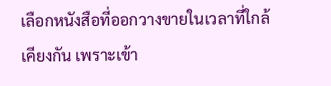เลือกหนังสือที่ออกวางขายในเวลาที่ใกล้เคียงกัน เพราะเข้า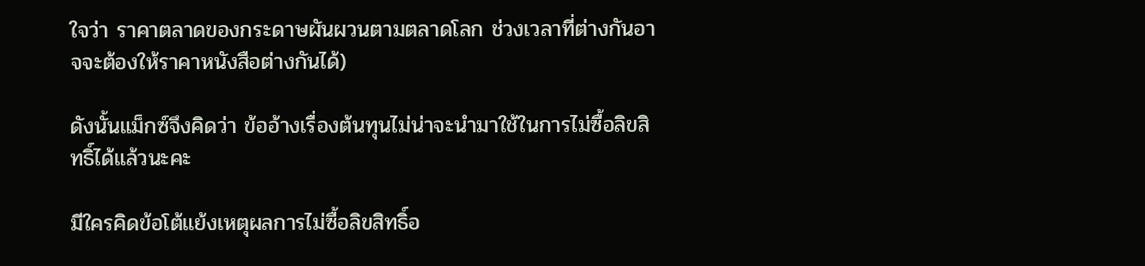ใจว่า ราคาตลาดของกระดาษผันผวนตามตลาดโลก ช่วงเวลาที่ต่างกันอาจจะต้องให้ราคาหนังสือต่างกันได้)

ดังนั้นแม็กซ์จึงคิดว่า ข้ออ้างเรื่องต้นทุนไม่น่าจะนำมาใช้ในการไม่ซื้อลิขสิทธิ์ได้แล้วนะคะ

มีใครคิดข้อโต้แย้งเหตุผลการไม่ซื้อลิขสิทธิ์อ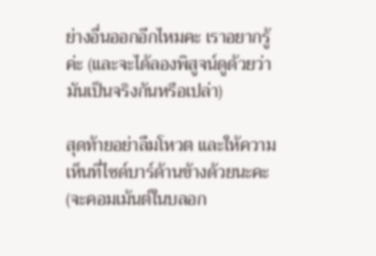ย่างอื่นออกอีกไหมคะ เราอยากรู้ค่ะ (และจะได้ลองพิสูจน์ดูด้วยว่า มันเป็นจริงกันหรือเปล่า)

สุดท้ายอย่าลืมโหวต และให้ความเห็นที่ไซด์บาร์ด้านข้างด้วยนะคะ (จะคอมเม้นต์ในบลอก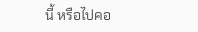นี้ หรือไปคอ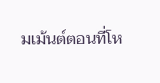มเม้นต์ตอนที่โห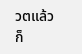วตแล้วก็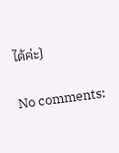ได้ค่ะ)

No comments: